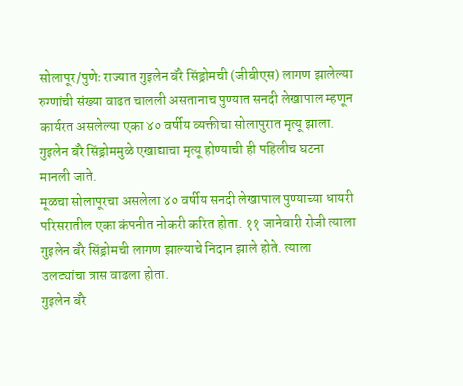सोलापूर/पुणेः राज्यात गुइलेन बॅरे सिंड्रोमची (जीबीएस) लागण झालेल्या रुग्णांची संख्या वाढत चालली असतानाच पुण्यात सनदी लेखापाल म्हणून कार्यरत असलेल्या एका ४० वर्षीय व्यक्तीचा सोलापुरात मृत्यू झाला. गुइलेन बॅरे सिंड्रोममुळे एखाद्याचा मृत्यू होण्याची ही पहिलीच घटना मानली जाते.
मूळचा सोलापूरचा असलेला ४० वर्षीय सनदी लेखापाल पुण्याच्या धायरी परिसरातील एका कंपनीत नोकरी करित होता. ११ जानेवारी रोजी त्याला गुइलेन बॅरे सिंड्रोमची लागण झाल्याचे निदान झाले होते. त्याला उलट्यांचा त्रास वाढला होता.
गुइलेन बॅरे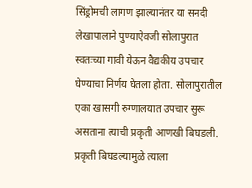सिंड्रोमची लागण झाल्यानंतर या सनदी लेखापालाने पुण्याऐवजी सोलापुरात स्वतःच्या गावी येऊन वैद्यकीय उपचार घेण्याचा निर्णय घेतला होता. सोलापुरातील एका खासगी रुग्णालयात उपचार सुरू असताना त्याची प्रकृती आणखी बिघडली.
प्रकृती बिघडल्यामुळे त्याला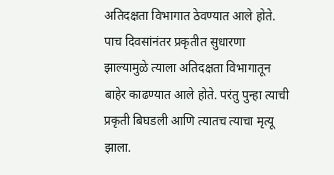अतिदक्षता विभागात ठेवण्यात आले होते. पाच दिवसांनंतर प्रकृतीत सुधारणा झाल्यामुळे त्याला अतिदक्षता विभागातून बाहेर काढण्यात आले होते. परंतु पुन्हा त्याची प्रकृती बिघडली आणि त्यातच त्याचा मृत्यू झाला.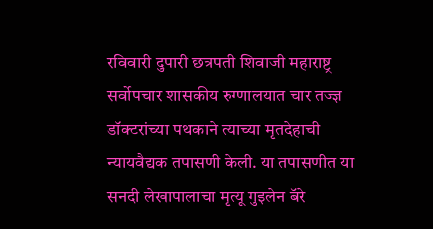रविवारी दुपारी छत्रपती शिवाजी महाराष्ट्र सर्वोपचार शासकीय रुग्णालयात चार तज्ज्ञ डॉक्टरांच्या पथकाने त्याच्या मृतदेहाची न्यायवैद्यक तपासणी केली. या तपासणीत या सनदी लेखापालाचा मृत्यू गुइलेन बॅरे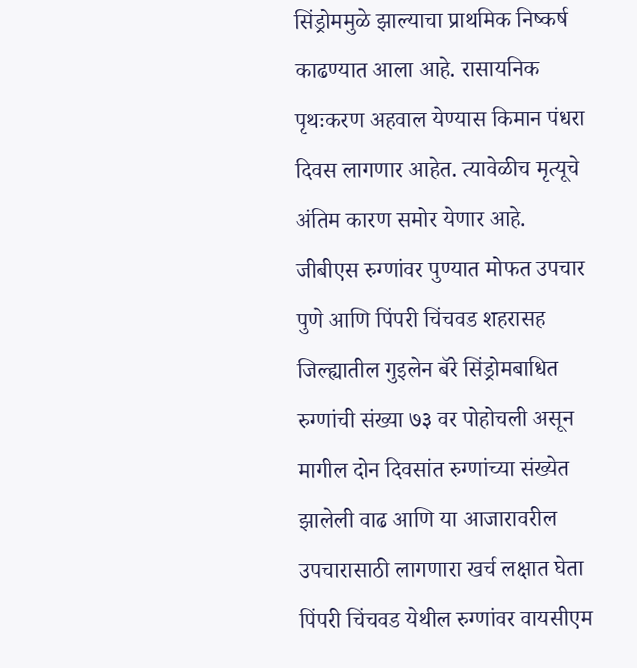सिंड्रोममुळे झाल्याचा प्राथमिक निष्कर्ष काढण्यात आला आहे. रासायनिक पृथःकरण अहवाल येण्यास किमान पंधरा दिवस लागणार आहेत. त्यावेळीच मृत्यूचे अंतिम कारण समोर येणार आहे.
जीबीएस रुग्णांवर पुण्यात मोफत उपचार
पुणे आणि पिंपरी चिंचवड शहरासह जिल्ह्यातील गुइलेन बॅरे सिंड्रोमबाधित रुग्णांची संख्या ७३ वर पोहोचली असून मागील दोन दिवसांत रुग्णांच्या संख्येत झालेली वाढ आणि या आजारावरील उपचारासाठी लागणारा खर्च लक्षात घेता पिंपरी चिंचवड येथील रुग्णांवर वायसीएम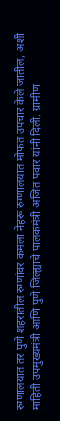रुग्णालयात तर पुणे शहरातील रुग्णांवर कमला नेहरू रुग्णालयात मोफत उपचार केले जातील, अशी माहिती उपमुख्यमंत्री आणि पुणे जिल्ह्याचे पालकमंत्री अजित पवार यांनी दिली. ग्रामीण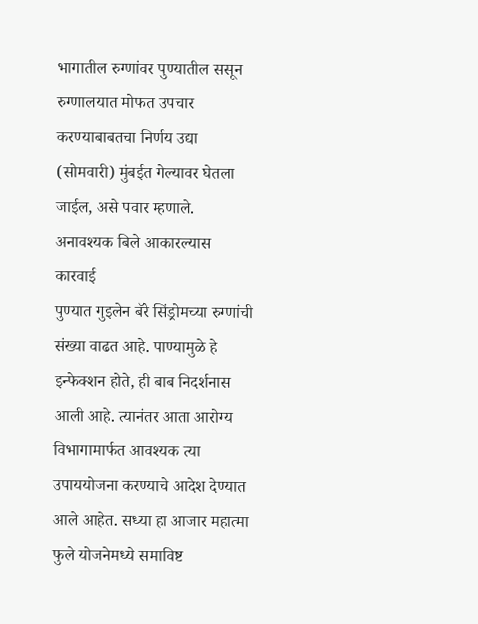भागातील रुग्णांवर पुण्यातील ससून रुग्णालयात मोफत उपचार करण्याबाबतचा निर्णय उद्या (सोमवारी) मुंबईत गेल्यावर घेतला जाईल, असे पवार म्हणाले.
अनावश्यक बिले आकारल्यास कारवाई
पुण्यात गुइलेन बॅरे सिंड्रोमच्या रुग्णांची संख्या वाढत आहे. पाण्यामुळे हे इन्फेक्शन होते, ही बाब निदर्शनास आली आहे. त्यानंतर आता आरोग्य विभागामार्फत आवश्यक त्या उपाययोजना करण्याचे आदेश देण्यात आले आहेत. सध्या हा आजार महात्मा फुले योजनेमध्ये समाविष्ट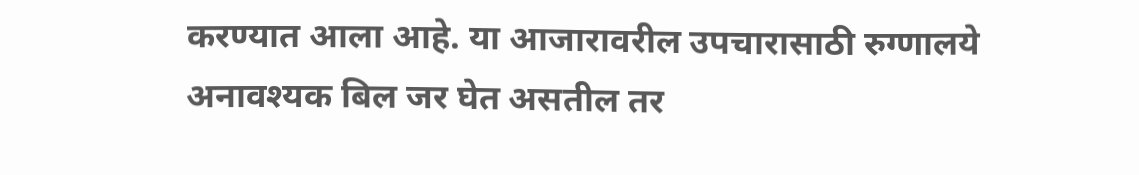करण्यात आला आहे. या आजारावरील उपचारासाठी रुग्णालये अनावश्यक बिल जर घेत असतील तर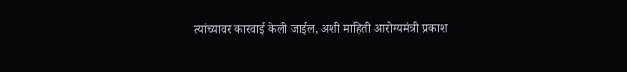त्यांच्यावर कारवाई केली जाईल, अशी माहिती आरोग्यमंत्री प्रकाश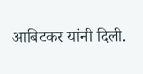आबिटकर यांनी दिली.